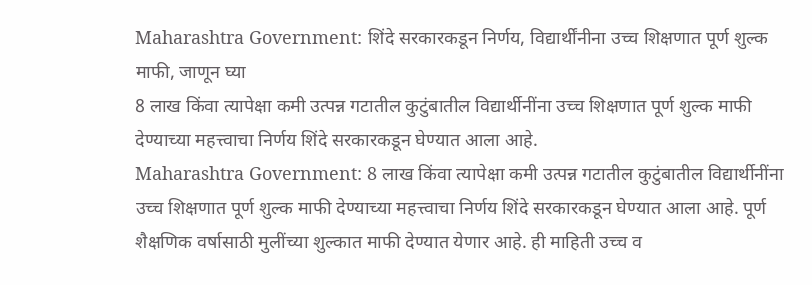Maharashtra Government: शिंदे सरकारकडून निर्णय, विद्यार्थींनीना उच्च शिक्षणात पूर्ण शुल्क माफी, जाणून घ्या
8 लाख किंवा त्यापेक्षा कमी उत्पन्न गटातील कुटुंबातील विद्यार्थीनींना उच्च शिक्षणात पूर्ण शुल्क माफी देण्याच्या महत्त्वाचा निर्णय शिंदे सरकारकडून घेण्यात आला आहे.
Maharashtra Government: 8 लाख किंवा त्यापेक्षा कमी उत्पन्न गटातील कुटुंबातील विद्यार्थीनींना उच्च शिक्षणात पूर्ण शुल्क माफी देण्याच्या महत्त्वाचा निर्णय शिंदे सरकारकडून घेण्यात आला आहे. पूर्ण शैक्षणिक वर्षासाठी मुलींच्या शुल्कात माफी देण्यात येणार आहे. ही माहिती उच्च व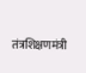तंत्रशिक्षणमंत्री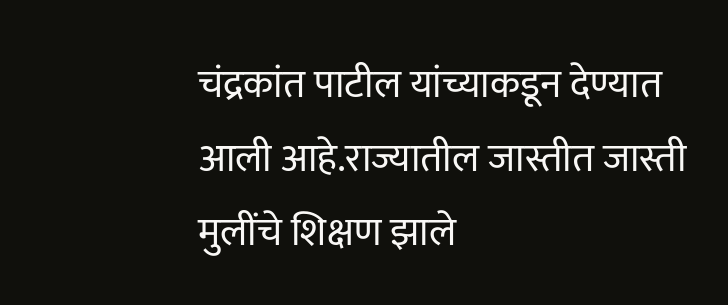चंद्रकांत पाटील यांच्याकडून देण्यात आली आहे.राज्यातील जास्तीत जास्ती मुलींचे शिक्षण झाले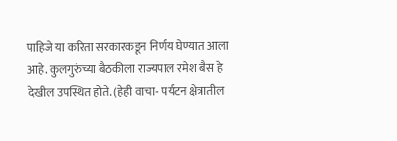पाहिजे या करिता सरकारकडून निर्णय घेण्यात आला आहे. कुलगुरुंच्या बैठकीला राज्यपाल रमेश बैस हे देखील उपस्थित होते. (हेही वाचा- पर्यटन क्षेत्रातील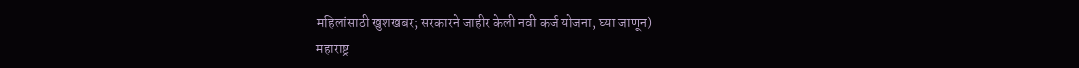महिलांसाठी खुशखबर; सरकारने जाहीर केली नवी कर्ज योजना, घ्या जाणून)
महाराष्ट्र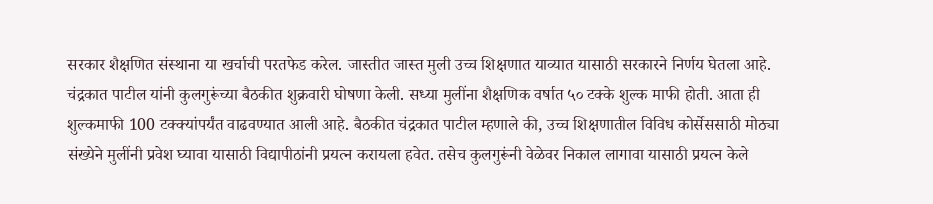सरकार शैक्षणित संस्थाना या खर्चाची परतफेड करेल. जास्तीत जास्त मुली उच्च शिक्षणात याव्यात यासाठी सरकारने निर्णय घेतला आहे. चंद्रकात पाटील यांनी कुलगुरूंच्या बैठकीत शुक्रवारी घोषणा केली. सध्या मुलींना शैक्षणिक वर्षात ५० टक्के शुल्क माफी होती. आता ही शुल्कमाफी 100 टक्क्यांपर्यंत वाढवण्यात आली आहे. बैठकीत चंद्रकात पाटील म्हणाले की, उच्च शिक्षणातील विविध कोर्सेससाठी मोठ्या संख्येने मुलींनी प्रवेश घ्यावा यासाठी विद्यापीठांनी प्रयत्न करायला हवेत. तसेच कुलगुरूंनी वेळेवर निकाल लागावा यासाठी प्रयत्न केले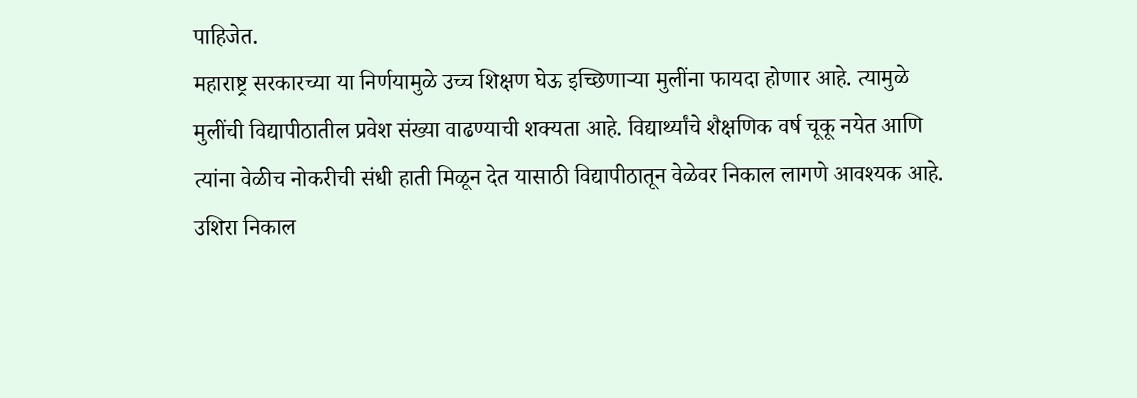पाहिजेत.
महाराष्ट्र सरकारच्या या निर्णयामुळे उच्च शिक्षण घेऊ इच्छिणाऱ्या मुलींना फायदा होणार आहे. त्यामुळे मुलींची विद्यापीठातील प्रवेश संख्या वाढण्याची शक्यता आहे. विद्यार्थ्यांचे शैक्षणिक वर्ष चूकू नयेत आणि त्यांना वेळीच नोकरीची संधी हाती मिळून देत यासाठी विद्यापीठातून वेळेवर निकाल लागणे आवश्यक आहे. उशिरा निकाल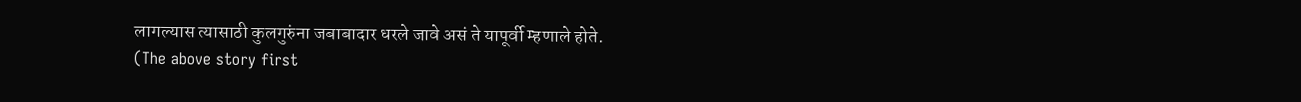लागल्यास त्यासाठी कुलगुरुंना जबाबादार धरले जावे असं ते यापूर्वी म्हणाले होते.
(The above story first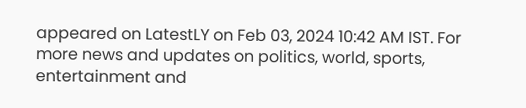appeared on LatestLY on Feb 03, 2024 10:42 AM IST. For more news and updates on politics, world, sports, entertainment and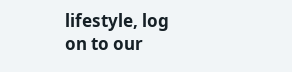lifestyle, log on to our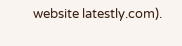website latestly.com).